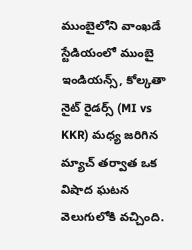ముంబైలోని వాంఖడే స్టేడియంలో ముంబై ఇండియన్స్, కోల్కతా నైట్ రైడర్స్ (MI vs KKR) మధ్య జరిగిన మ్యాచ్ తర్వాత ఒక విషాద ఘటన వెలుగులోకి వచ్చింది.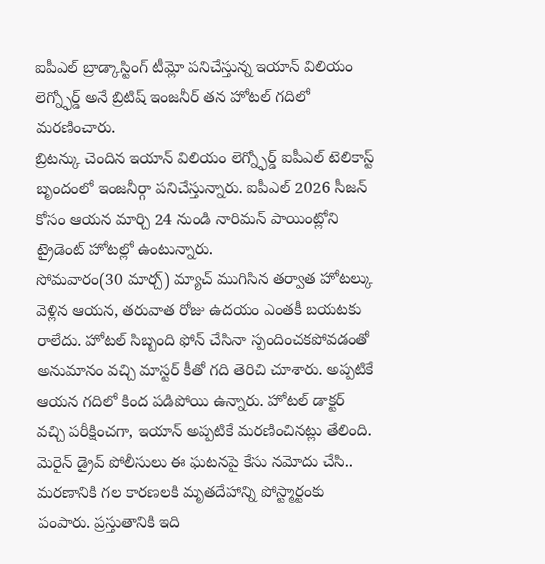ఐపీఎల్ బ్రాడ్కాస్టింగ్ టీమ్లో పనిచేస్తున్న ఇయాన్ విలియం లెగ్న్ఫోర్డ్ అనే బ్రిటిష్ ఇంజనీర్ తన హోటల్ గదిలో మరణించారు.
బ్రిటన్కు చెందిన ఇయాన్ విలియం లెగ్న్ఫోర్డ్ ఐపీఎల్ టెలికాస్ట్ బృందంలో ఇంజనీర్గా పనిచేస్తున్నారు. ఐపీఎల్ 2026 సీజన్ కోసం ఆయన మార్చి 24 నుండి నారిమన్ పాయింట్లోని ట్రైడెంట్ హోటల్లో ఉంటున్నారు.
సోమవారం(30 మార్చ్) మ్యాచ్ ముగిసిన తర్వాత హోటల్కు వెళ్లిన ఆయన, తరువాత రోజు ఉదయం ఎంతకీ బయటకు రాలేదు. హోటల్ సిబ్బంది ఫోన్ చేసినా స్పందించకపోవడంతో అనుమానం వచ్చి మాస్టర్ కీతో గది తెరిచి చూశారు. అప్పటికే ఆయన గదిలో కింద పడిపోయి ఉన్నారు. హోటల్ డాక్టర్ వచ్చి పరీక్షించగా, ఇయాన్ అప్పటికే మరణించినట్లు తేలింది.
మెరైన్ డ్రైవ్ పోలీసులు ఈ ఘటనపై కేసు నమోదు చేసి.. మరణానికి గల కారణలకి మృతదేహాన్ని పోస్ట్మార్టంకు పంపారు. ప్రస్తుతానికి ఇది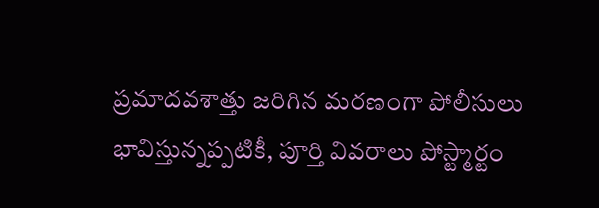ప్రమాదవశాత్తు జరిగిన మరణంగా పోలీసులు భావిస్తున్నప్పటికీ, పూర్తి వివరాలు పోస్ట్మార్టం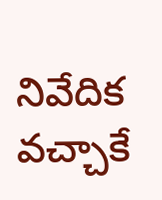నివేదిక వచ్చాకే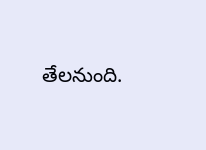తేలనుంది.